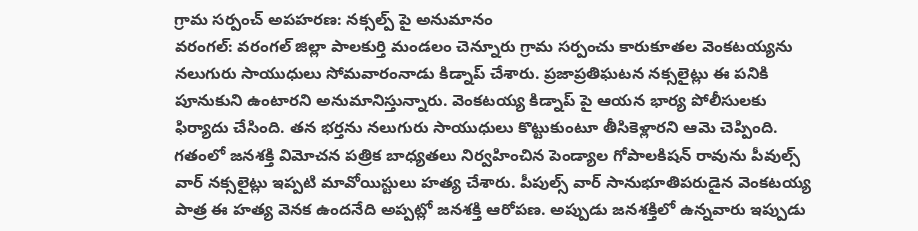గ్రామ సర్పంచ్ అపహరణ: నక్సల్ప్ పై అనుమానం
వరంగల్: వరంగల్ జిల్లా పాలకుర్తి మండలం చెన్నూరు గ్రామ సర్పంచు కారుకూతల వెంకటయ్యను నలుగురు సాయుధులు సోమవారంనాడు కిడ్నాప్ చేశారు. ప్రజాప్రతిఘటన నక్సలైట్లు ఈ పనికి పూనుకుని ఉంటారని అనుమానిస్తున్నారు. వెంకటయ్య కిడ్నాప్ పై ఆయన భార్య పోలీసులకు ఫిర్యాదు చేసింది. తన భర్తను నలుగురు సాయుధులు కొట్టుకుంటూ తీసికెళ్లారని ఆమె చెప్పింది.
గతంలో జనశక్తి విమోచన పత్రిక బాధ్యతలు నిర్వహించిన పెండ్యాల గోపాలకిషన్ రావును పీవుల్స్ వార్ నక్సలైట్లు ఇప్పటి మావోయిస్టులు హత్య చేశారు. పీపుల్స్ వార్ సానుభూతిపరుడైన వెంకటయ్య పాత్ర ఈ హత్య వెనక ఉందనేది అప్పట్లో జనశక్తి ఆరోపణ. అప్పుడు జనశక్తిలో ఉన్నవారు ఇప్పుడు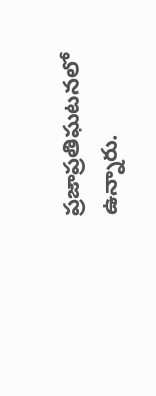ప్రజాప్రతిఘటనలో ఉన్నారు.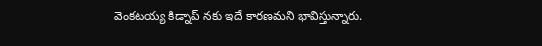వెంకటయ్య కిడ్నాప్ నకు ఇదే కారణమని భావిస్తున్నారు.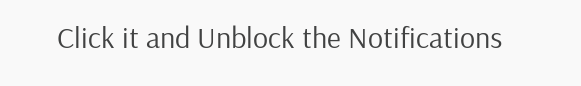Click it and Unblock the Notifications